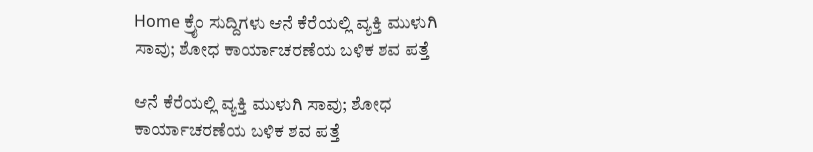Home ಕ್ರೈಂ ಸುದ್ದಿಗಳು ಆನೆ ಕೆರೆಯಲ್ಲಿ ವ್ಯಕ್ತಿ ಮುಳುಗಿ ಸಾವು; ಶೋಧ ಕಾರ್ಯಾಚರಣೆಯ ಬಳಿಕ ಶವ ಪತ್ತೆ

ಆನೆ ಕೆರೆಯಲ್ಲಿ ವ್ಯಕ್ತಿ ಮುಳುಗಿ ಸಾವು; ಶೋಧ ಕಾರ್ಯಾಚರಣೆಯ ಬಳಿಕ ಶವ ಪತ್ತೆ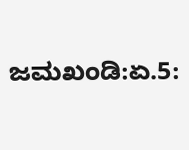ಜಮಖಂಡಿ:ಏ.5: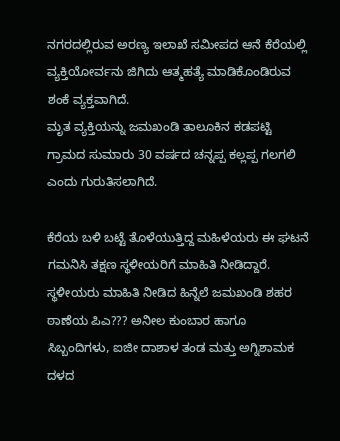ನಗರದಲ್ಲಿರುವ ಅರಣ್ಯ ಇಲಾಖೆ ಸಮೀಪದ ಆನೆ ಕೆರೆಯಲ್ಲಿ ವ್ಯಕ್ತಿಯೋರ್ವನು ಜಿಗಿದು ಆತ್ಮಹತ್ಯೆ ಮಾಡಿಕೊಂಡಿರುವ ಶಂಕೆ ವ್ಯಕ್ತವಾಗಿದೆ.
ಮೃತ ವ್ಯಕ್ತಿಯನ್ನು ಜಮಖಂಡಿ ತಾಲೂಕಿನ ಕಡಪಟ್ಟಿ ಗ್ರಾಮದ ಸುಮಾರು 30 ವರ್ಷದ ಚನ್ನಪ್ಪ ಕಲ್ಲಪ್ಪ ಗಲಗಲಿ ಎಂದು ಗುರುತಿಸಲಾಗಿದೆ.

ಕೆರೆಯ ಬಳಿ ಬಟ್ಟೆ ತೊಳೆಯುತ್ತಿದ್ದ ಮಹಿಳೆಯರು ಈ ಘಟನೆ ಗಮನಿಸಿ ತಕ್ಷಣ ಸ್ಥಳೀಯರಿಗೆ ಮಾಹಿತಿ ನೀಡಿದ್ದಾರೆ. ಸ್ಥಳೀಯರು ಮಾಹಿತಿ ನೀಡಿದ ಹಿನ್ನೆಲೆ ಜಮಖಂಡಿ ಶಹರ ಠಾಣೆಯ ಪಿಎ??? ಅನೀಲ ಕುಂಬಾರ ಹಾಗೂ ಸಿಬ್ಬಂದಿಗಳು, ಐಜೀ ದಾಶಾಳ ತಂಡ ಮತ್ತು ಅಗ್ನಿಶಾಮಕ ದಳದ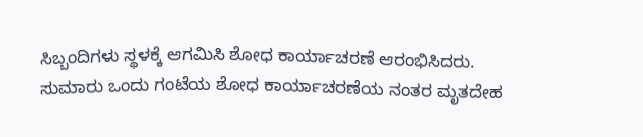ಸಿಬ್ಬಂದಿಗಳು ಸ್ಥಳಕ್ಕೆ ಆಗಮಿಸಿ ಶೋಧ ಕಾರ್ಯಾಚರಣೆ ಆರಂಭಿಸಿದರು.
ಸುಮಾರು ಒಂದು ಗಂಟೆಯ ಶೋಧ ಕಾರ್ಯಾಚರಣೆಯ ನಂತರ ಮೃತದೇಹ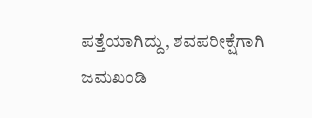ಪತ್ತೆಯಾಗಿದ್ದು, ಶವಪರೀಕ್ಷೆಗಾಗಿ ಜಮಖಂಡಿ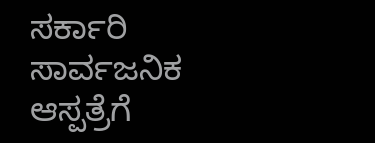ಸರ್ಕಾರಿ ಸಾರ್ವಜನಿಕ ಆಸ್ಪತ್ರೆಗೆ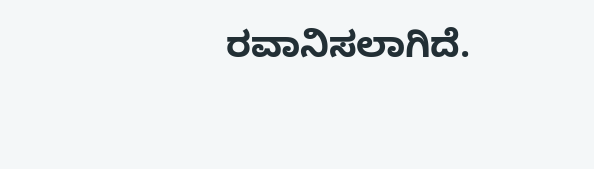ರವಾನಿಸಲಾಗಿದೆ.